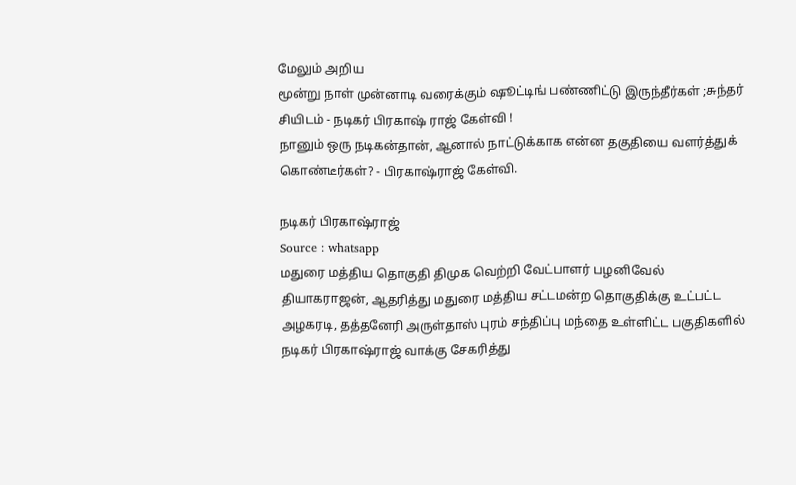மேலும் அறிய
மூன்று நாள் முன்னாடி வரைக்கும் ஷூட்டிங் பண்ணிட்டு இருந்தீர்கள் ;சுந்தர் சியிடம் - நடிகர் பிரகாஷ் ராஜ் கேள்வி !
நானும் ஒரு நடிகன்தான், ஆனால் நாட்டுக்காக என்ன தகுதியை வளர்த்துக் கொண்டீர்கள்? - பிரகாஷ்ராஜ் கேள்வி.

நடிகர் பிரகாஷ்ராஜ்
Source : whatsapp
மதுரை மத்திய தொகுதி திமுக வெற்றி வேட்பாளர் பழனிவேல் தியாகராஜன், ஆதரித்து மதுரை மத்திய சட்டமன்ற தொகுதிக்கு உட்பட்ட அழகரடி, தத்தனேரி அருள்தாஸ் புரம் சந்திப்பு மந்தை உள்ளிட்ட பகுதிகளில் நடிகர் பிரகாஷ்ராஜ் வாக்கு சேகரித்து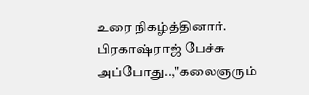உரை நிகழ்த்தினார்.
பிரகாஷ்ராஜ் பேச்சு
அப்போது..,"கலைஞரும்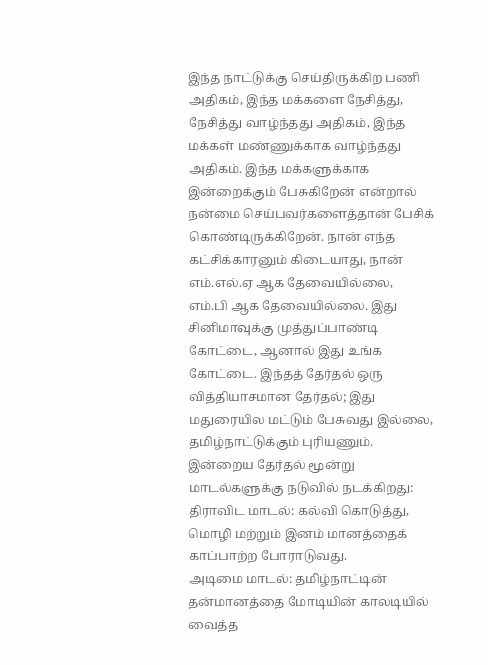இந்த நாட்டுக்கு செய்திருக்கிற பணி அதிகம், இந்த மக்களை நேசித்து, நேசித்து வாழ்ந்தது அதிகம், இந்த மக்கள் மண்ணுக்காக வாழ்ந்தது அதிகம். இந்த மக்களுக்காக இன்றைக்கும் பேசுகிறேன் என்றால் நன்மை செய்பவர்களைத்தான் பேசிக் கொண்டிருக்கிறேன். நான் எந்த கட்சிக்காரனும் கிடையாது, நான் எம்.எல்.ஏ ஆக தேவையில்லை, எம்.பி ஆக தேவையில்லை. இது சினிமாவுக்கு முத்துப்பாண்டி கோட்டை, ஆனால் இது உங்க கோட்டை. இந்தத் தேர்தல் ஒரு வித்தியாசமான தேர்தல்; இது மதுரையில மட்டும் பேசுவது இல்லை, தமிழ்நாட்டுக்கும் புரியணும்.
இன்றைய தேர்தல் மூன்று மாடல்களுக்கு நடுவில் நடக்கிறது:
திராவிட மாடல்: கல்வி கொடுத்து, மொழி மற்றும் இனம் மானத்தைக் காப்பாற்ற போராடுவது.
அடிமை மாடல்: தமிழ்நாட்டின் தன்மானத்தை மோடியின் காலடியில் வைத்த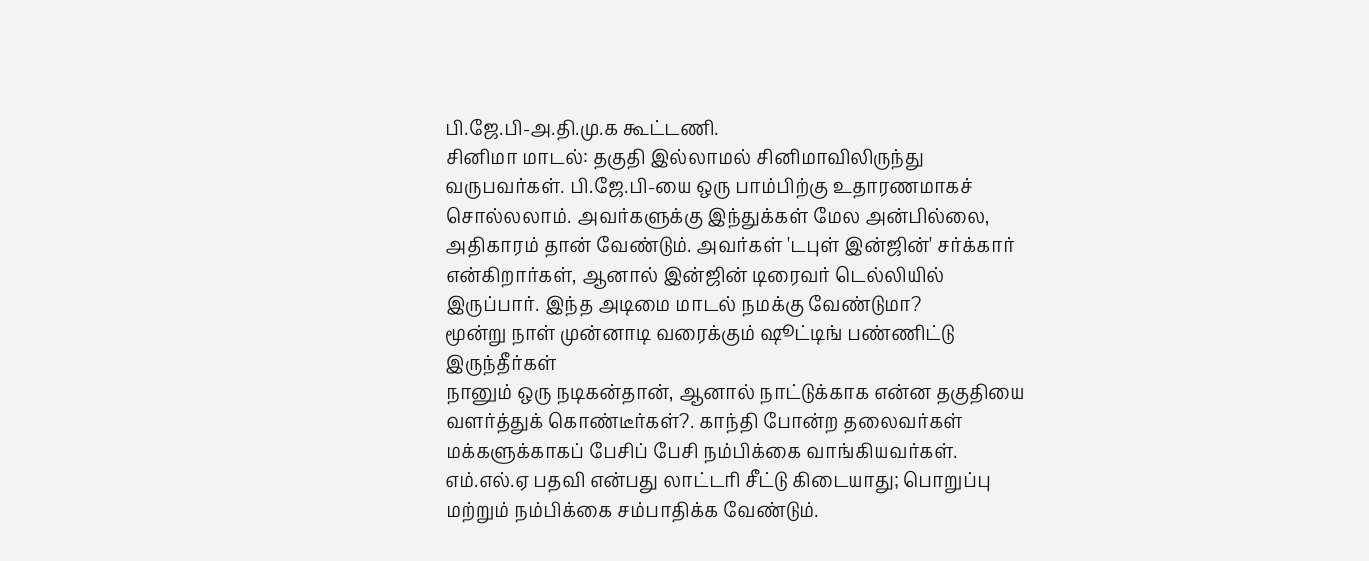பி.ஜே.பி-அ.தி.மு.க கூட்டணி.
சினிமா மாடல்: தகுதி இல்லாமல் சினிமாவிலிருந்து வருபவர்கள். பி.ஜே.பி-யை ஒரு பாம்பிற்கு உதாரணமாகச் சொல்லலாம். அவர்களுக்கு இந்துக்கள் மேல அன்பில்லை, அதிகாரம் தான் வேண்டும். அவர்கள் 'டபுள் இன்ஜின்' சர்க்கார் என்கிறார்கள், ஆனால் இன்ஜின் டிரைவர் டெல்லியில் இருப்பார். இந்த அடிமை மாடல் நமக்கு வேண்டுமா?
மூன்று நாள் முன்னாடி வரைக்கும் ஷூட்டிங் பண்ணிட்டு இருந்தீர்கள்
நானும் ஒரு நடிகன்தான், ஆனால் நாட்டுக்காக என்ன தகுதியை வளர்த்துக் கொண்டீர்கள்?. காந்தி போன்ற தலைவர்கள் மக்களுக்காகப் பேசிப் பேசி நம்பிக்கை வாங்கியவர்கள். எம்.எல்.ஏ பதவி என்பது லாட்டரி சீட்டு கிடையாது; பொறுப்பு மற்றும் நம்பிக்கை சம்பாதிக்க வேண்டும்.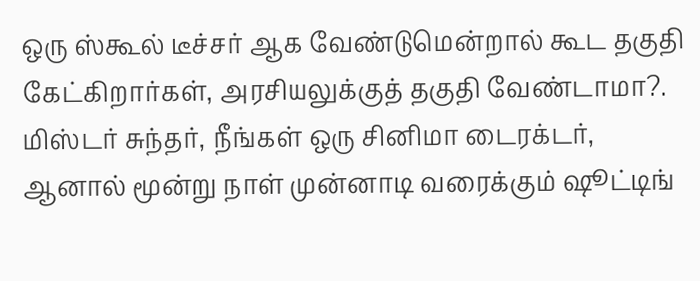ஒரு ஸ்கூல் டீச்சர் ஆக வேண்டுமென்றால் கூட தகுதி கேட்கிறார்கள், அரசியலுக்குத் தகுதி வேண்டாமா?. மிஸ்டர் சுந்தர், நீங்கள் ஒரு சினிமா டைரக்டர், ஆனால் மூன்று நாள் முன்னாடி வரைக்கும் ஷூட்டிங்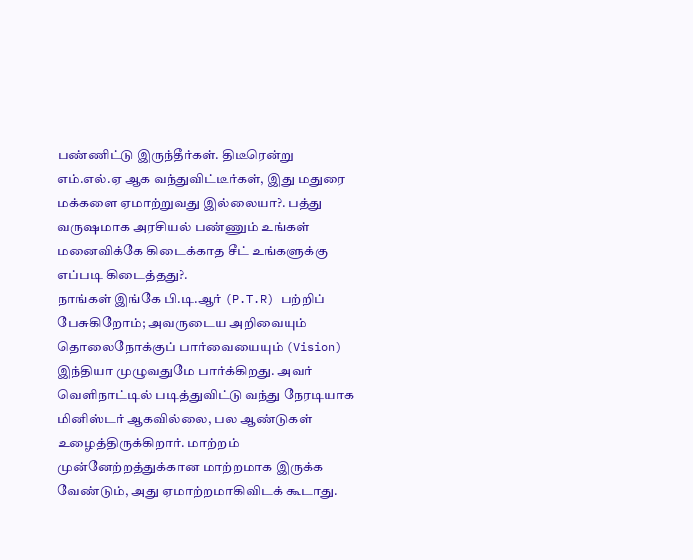பண்ணிட்டு இருந்தீர்கள். திடீரென்று எம்.எல்.ஏ ஆக வந்துவிட்டீர்கள், இது மதுரை மக்களை ஏமாற்றுவது இல்லையா?. பத்து வருஷமாக அரசியல் பண்ணும் உங்கள் மனைவிக்கே கிடைக்காத சீட் உங்களுக்கு எப்படி கிடைத்தது?.
நாங்கள் இங்கே பி.டி.ஆர் (P.T.R) பற்றிப் பேசுகிறோம்; அவருடைய அறிவையும் தொலைநோக்குப் பார்வையையும் (Vision) இந்தியா முழுவதுமே பார்க்கிறது. அவர் வெளிநாட்டில் படித்துவிட்டு வந்து நேரடியாக மினிஸ்டர் ஆகவில்லை, பல ஆண்டுகள் உழைத்திருக்கிறார். மாற்றம் முன்னேற்றத்துக்கான மாற்றமாக இருக்க வேண்டும், அது ஏமாற்றமாகிவிடக் கூடாது.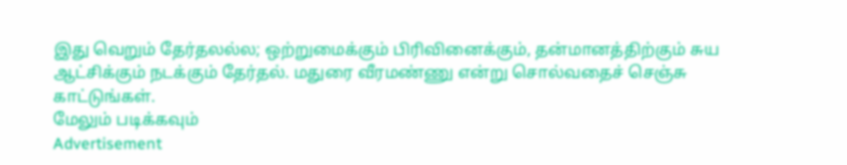இது வெறும் தேர்தலல்ல; ஒற்றுமைக்கும் பிரிவினைக்கும், தன்மானத்திற்கும் சுய ஆட்சிக்கும் நடக்கும் தேர்தல். மதுரை வீரமண்ணு என்று சொல்வதைச் செஞ்சு காட்டுங்கள்.
மேலும் படிக்கவும்
Advertisement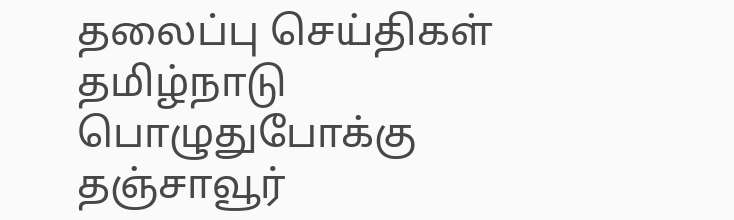தலைப்பு செய்திகள்
தமிழ்நாடு
பொழுதுபோக்கு
தஞ்சாவூர்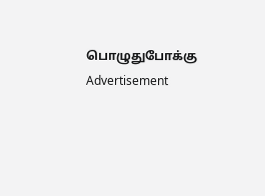பொழுதுபோக்கு
Advertisement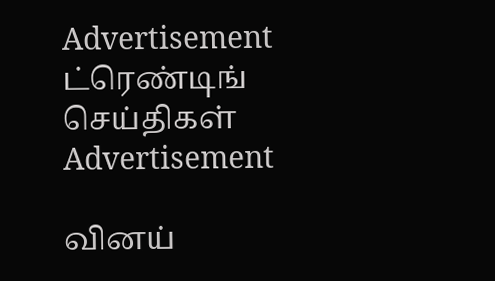Advertisement
ட்ரெண்டிங் செய்திகள்
Advertisement

வினய்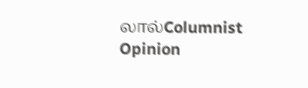லால்Columnist
Opinion